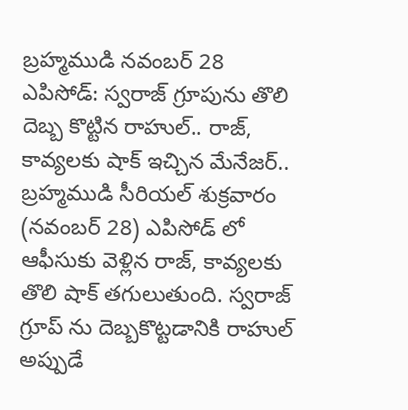బ్రహ్మముడి నవంబర్ 28 ఎపిసోడ్: స్వరాజ్ గ్రూపును తొలి దెబ్బ కొట్టిన రాహుల్.. రాజ్, కావ్యలకు షాక్ ఇచ్చిన మేనేజర్..
బ్రహ్మముడి సీరియల్ శుక్రవారం (నవంబర్ 28) ఎపిసోడ్ లో ఆఫీసుకు వెళ్లిన రాజ్, కావ్యలకు తొలి షాక్ తగులుతుంది. స్వరాజ్ గ్రూప్ ను దెబ్బకొట్టడానికి రాహుల్ అప్పుడే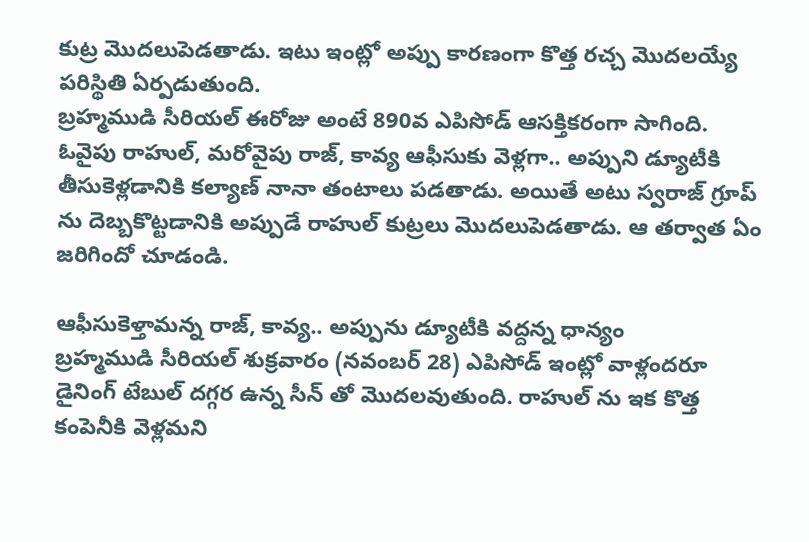కుట్ర మొదలుపెడతాడు. ఇటు ఇంట్లో అప్పు కారణంగా కొత్త రచ్చ మొదలయ్యే పరిస్థితి ఏర్పడుతుంది.
బ్రహ్మముడి సీరియల్ ఈరోజు అంటే 890వ ఎపిసోడ్ ఆసక్తికరంగా సాగింది. ఓవైపు రాహుల్, మరోవైపు రాజ్, కావ్య ఆఫీసుకు వెళ్లగా.. అప్పుని డ్యూటీకి తీసుకెళ్లడానికి కల్యాణ్ నానా తంటాలు పడతాడు. అయితే అటు స్వరాజ్ గ్రూప్ ను దెబ్బకొట్టడానికి అప్పుడే రాహుల్ కుట్రలు మొదలుపెడతాడు. ఆ తర్వాత ఏం జరిగిందో చూడండి.

ఆఫీసుకెళ్తామన్న రాజ్, కావ్య.. అప్పును డ్యూటీకి వద్దన్న ధాన్యం
బ్రహ్మముడి సీరియల్ శుక్రవారం (నవంబర్ 28) ఎపిసోడ్ ఇంట్లో వాళ్లందరూ డైనింగ్ టేబుల్ దగ్గర ఉన్న సీన్ తో మొదలవుతుంది. రాహుల్ ను ఇక కొత్త కంపెనీకి వెళ్లమని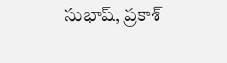సుభాష్, ప్రకాశ్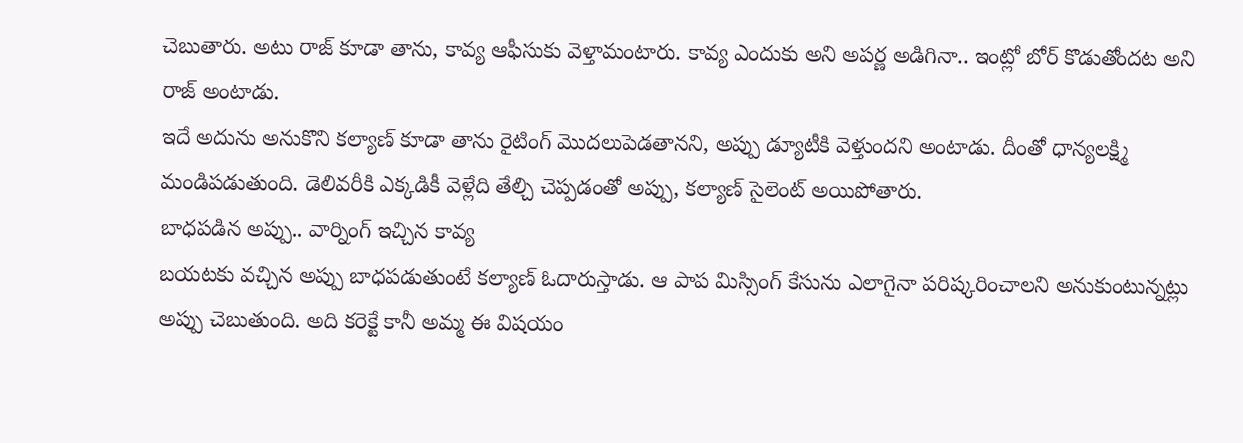చెబుతారు. అటు రాజ్ కూడా తాను, కావ్య ఆఫీసుకు వెళ్తామంటారు. కావ్య ఎందుకు అని అపర్ణ అడిగినా.. ఇంట్లో బోర్ కొడుతోందట అని రాజ్ అంటాడు.
ఇదే అదును అనుకొని కల్యాణ్ కూడా తాను రైటింగ్ మొదలుపెడతానని, అప్పు డ్యూటీకి వెళ్తుందని అంటాడు. దీంతో ధాన్యలక్ష్మి మండిపడుతుంది. డెలివరీకి ఎక్కడికీ వెళ్లేది తేల్చి చెప్పడంతో అప్పు, కల్యాణ్ సైలెంట్ అయిపోతారు.
బాధపడిన అప్పు.. వార్నింగ్ ఇచ్చిన కావ్య
బయటకు వచ్చిన అప్పు బాధపడుతుంటే కల్యాణ్ ఓదారుస్తాడు. ఆ పాప మిస్సింగ్ కేసును ఎలాగైనా పరిష్కరించాలని అనుకుంటున్నట్లు అప్పు చెబుతుంది. అది కరెక్టే కానీ అమ్మ ఈ విషయం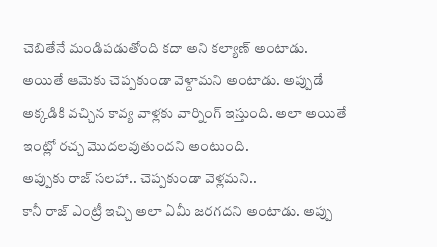చెబితేనే మండిపడుతోంది కదా అని కల్యాణ్ అంటాడు. అయితే ఆమెకు చెప్పకుండా వెళ్దామని అంటాడు. అప్పుడే అక్కడికి వచ్చిన కావ్య వాళ్లకు వార్నింగ్ ఇస్తుంది. అలా అయితే ఇంట్లో రచ్చ మొదలవుతుందని అంటుంది.
అప్పుకు రాజ్ సలహా.. చెప్పకుండా వెళ్లమని..
కానీ రాజ్ ఎంట్రీ ఇచ్చి అలా ఏమీ జరగదని అంటాడు. అప్పు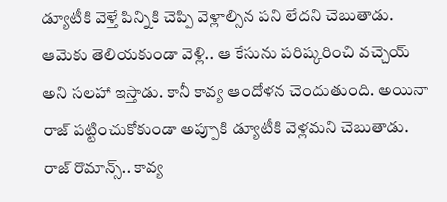డ్యూటీకి వెళ్తే పిన్నికి చెప్పి వెళ్లాల్సిన పని లేదని చెబుతాడు. ఆమెకు తెలియకుండా వెళ్లి.. ఆ కేసును పరిష్కరించి వచ్చెయ్ అని సలహా ఇస్తాడు. కానీ కావ్య ఆందోళన చెందుతుంది. అయినా రాజ్ పట్టించుకోకుండా అప్పూకి డ్యూటీకి వెళ్లమని చెబుతాడు.
రాజ్ రొమాన్స్.. కావ్య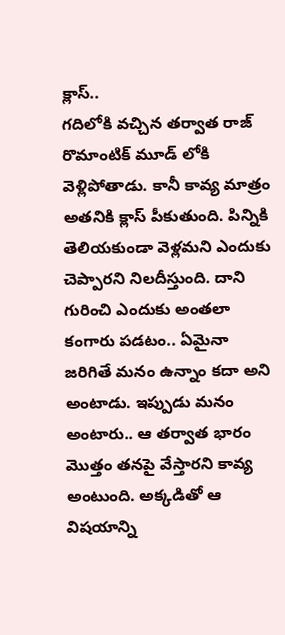క్లాస్..
గదిలోకి వచ్చిన తర్వాత రాజ్ రొమాంటిక్ మూడ్ లోకి వెళ్లిపోతాడు. కానీ కావ్య మాత్రం అతనికి క్లాస్ పీకుతుంది. పిన్నికి తెలియకుండా వెళ్లమని ఎందుకు చెప్పారని నిలదీస్తుంది. దాని గురించి ఎందుకు అంతలా కంగారు పడటం.. ఏమైనా జరిగితే మనం ఉన్నాం కదా అని అంటాడు. ఇప్పుడు మనం అంటారు.. ఆ తర్వాత భారం మొత్తం తనపై వేస్తారని కావ్య అంటుంది. అక్కడితో ఆ విషయాన్ని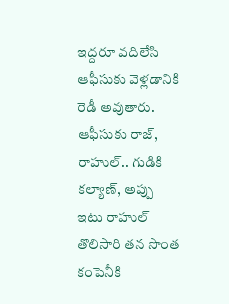ఇద్దరూ వదిలేసి ఆఫీసుకు వెళ్లడానికి రెడీ అవుతారు.
ఆఫీసుకు రాజ్, రాహుల్.. గుడికి కల్యాణ్, అప్పు
ఇటు రాహుల్ తొలిసారి తన సొంత కంపెనీకి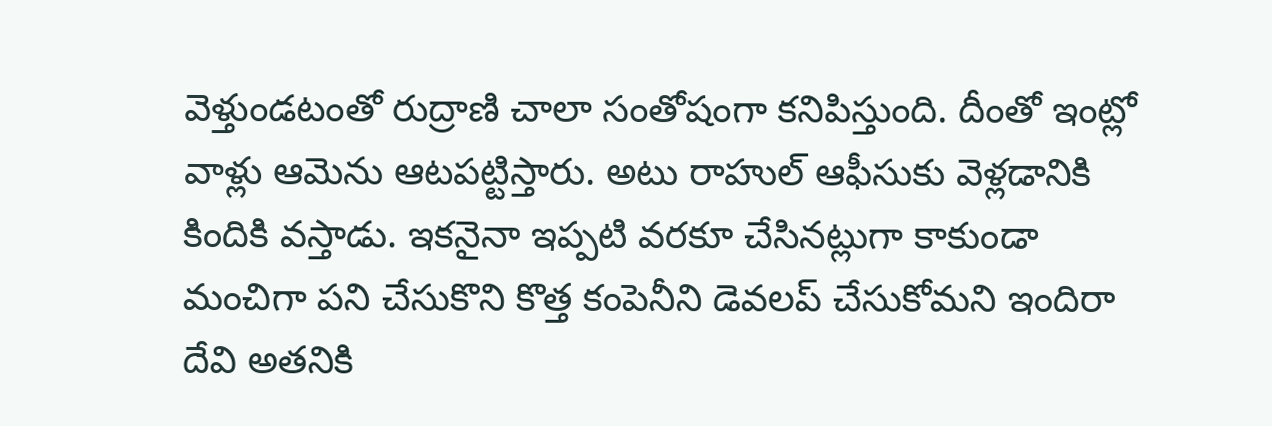వెళ్తుండటంతో రుద్రాణి చాలా సంతోషంగా కనిపిస్తుంది. దీంతో ఇంట్లో వాళ్లు ఆమెను ఆటపట్టిస్తారు. అటు రాహుల్ ఆఫీసుకు వెళ్లడానికి కిందికి వస్తాడు. ఇకనైనా ఇప్పటి వరకూ చేసినట్లుగా కాకుండా మంచిగా పని చేసుకొని కొత్త కంపెనీని డెవలప్ చేసుకోమని ఇందిరా దేవి అతనికి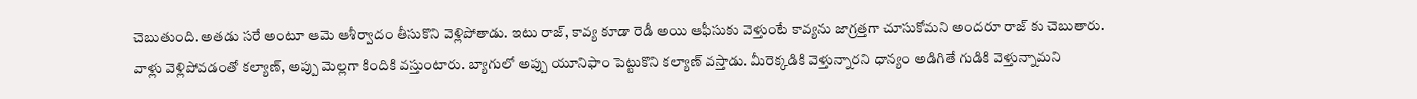చెబుతుంది. అతడు సరే అంటూ ఆమె ఆశీర్వాదం తీసుకొని వెళ్లిపోతాడు. ఇటు రాజ్, కావ్య కూడా రెడీ అయి ఆఫీసుకు వెళ్తుంటే కావ్యను జాగ్రత్తగా చూసుకోమని అందరూ రాజ్ కు చెబుతారు.
వాళ్లు వెళ్లిపోవడంతో కల్యాణ్, అప్పు మెల్లగా కిందికి వస్తుంటారు. బ్యాగులో అప్పు యూనిఫాం పెట్టుకొని కల్యాణ్ వస్తాడు. మీరెక్కడికి వెళ్తున్నారని ధాన్యం అడిగితే గుడికి వెళ్తున్నామని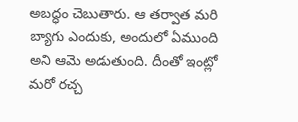అబద్ధం చెబుతారు. ఆ తర్వాత మరి బ్యాగు ఎందుకు, అందులో ఏముంది అని ఆమె అడుతుంది. దీంతో ఇంట్లో మరో రచ్చ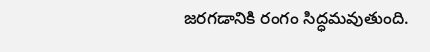జరగడానికి రంగం సిద్ధమవుతుంది.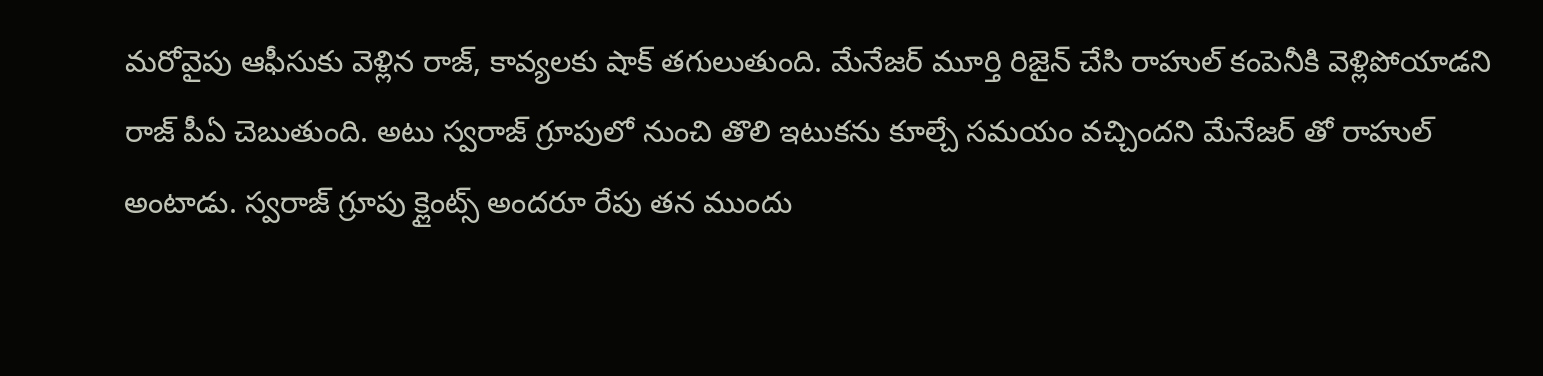మరోవైపు ఆఫీసుకు వెళ్లిన రాజ్, కావ్యలకు షాక్ తగులుతుంది. మేనేజర్ మూర్తి రిజైన్ చేసి రాహుల్ కంపెనీకి వెళ్లిపోయాడని రాజ్ పీఏ చెబుతుంది. అటు స్వరాజ్ గ్రూపులో నుంచి తొలి ఇటుకను కూల్చే సమయం వచ్చిందని మేనేజర్ తో రాహుల్ అంటాడు. స్వరాజ్ గ్రూపు క్లైంట్స్ అందరూ రేపు తన ముందు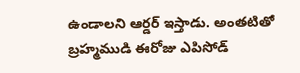ఉండాలని ఆర్డర్ ఇస్తాడు. అంతటితో బ్రహ్మముడి ఈరోజు ఎపిసోడ్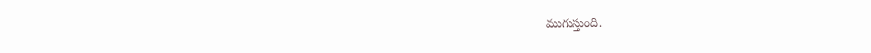ముగుస్తుంది.